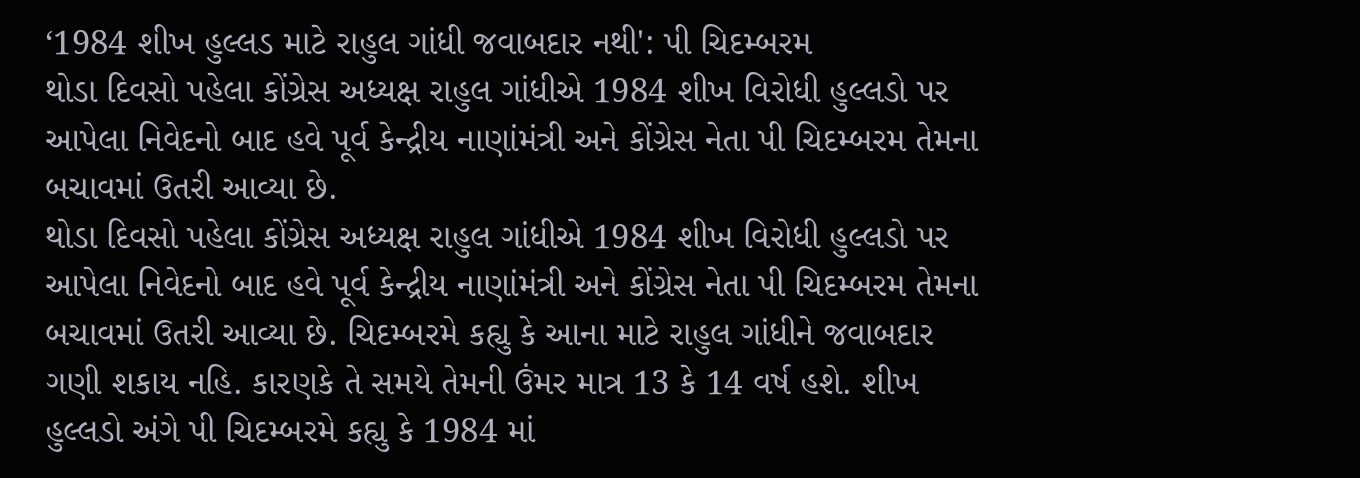‘1984 શીખ હુલ્લડ માટે રાહુલ ગાંધી જવાબદાર નથી': પી ચિદમ્બરમ
થોડા દિવસો પહેલા કોંગ્રેસ અધ્યક્ષ રાહુલ ગાંધીએ 1984 શીખ વિરોધી હુલ્લડો પર આપેલા નિવેદનો બાદ હવે પૂર્વ કેન્દ્રીય નાણાંમંત્રી અને કોંગ્રેસ નેતા પી ચિદમ્બરમ તેમના બચાવમાં ઉતરી આવ્યા છે.
થોડા દિવસો પહેલા કોંગ્રેસ અધ્યક્ષ રાહુલ ગાંધીએ 1984 શીખ વિરોધી હુલ્લડો પર આપેલા નિવેદનો બાદ હવે પૂર્વ કેન્દ્રીય નાણાંમંત્રી અને કોંગ્રેસ નેતા પી ચિદમ્બરમ તેમના બચાવમાં ઉતરી આવ્યા છે. ચિદમ્બરમે કહ્યુ કે આના માટે રાહુલ ગાંધીને જવાબદાર ગણી શકાય નહિ. કારણકે તે સમયે તેમની ઉંમર માત્ર 13 કે 14 વર્ષ હશે. શીખ હુલ્લડો અંગે પી ચિદમ્બરમે કહ્યુ કે 1984 માં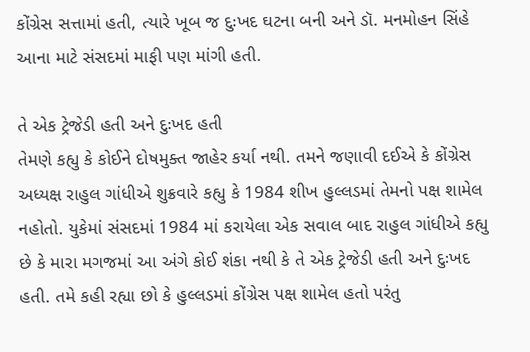કોંગ્રેસ સત્તામાં હતી, ત્યારે ખૂબ જ દુઃખદ ઘટના બની અને ડૉ. મનમોહન સિંહે આના માટે સંસદમાં માફી પણ માંગી હતી.

તે એક ટ્રેજેડી હતી અને દુઃખદ હતી
તેમણે કહ્યુ કે કોઈને દોષમુક્ત જાહેર કર્યા નથી. તમને જણાવી દઈએ કે કોંગ્રેસ અધ્યક્ષ રાહુલ ગાંધીએ શુક્રવારે કહ્યુ કે 1984 શીખ હુલ્લડમાં તેમનો પક્ષ શામેલ નહોતો. યુકેમાં સંસદમાં 1984 માં કરાયેલા એક સવાલ બાદ રાહુલ ગાંધીએ કહ્યુ છે કે મારા મગજમાં આ અંગે કોઈ શંકા નથી કે તે એક ટ્રેજેડી હતી અને દુઃખદ હતી. તમે કહી રહ્યા છો કે હુલ્લડમાં કોંગ્રેસ પક્ષ શામેલ હતો પરંતુ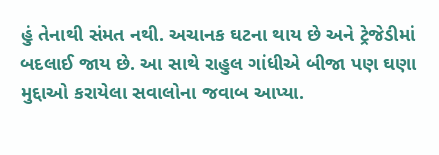હું તેનાથી સંમત નથી. અચાનક ઘટના થાય છે અને ટ્રેજેડીમાં બદલાઈ જાય છે. આ સાથે રાહુલ ગાંધીએ બીજા પણ ઘણા મુદ્દાઓ કરાયેલા સવાલોના જવાબ આપ્યા.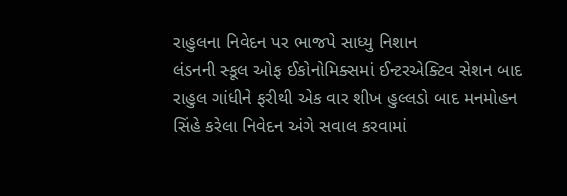રાહુલના નિવેદન પર ભાજપે સાધ્યુ નિશાન
લંડનની સ્કૂલ ઓફ ઈકોનોમિક્સમાં ઈન્ટરએક્ટિવ સેશન બાદ રાહુલ ગાંધીને ફરીથી એક વાર શીખ હુલ્લડો બાદ મનમોહન સિંહે કરેલા નિવેદન અંગે સવાલ કરવામાં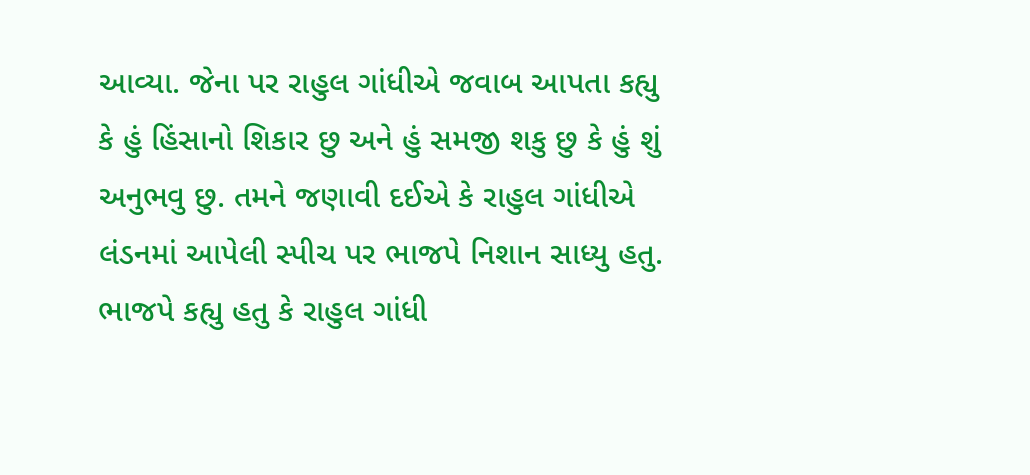આવ્યા. જેના પર રાહુલ ગાંધીએ જવાબ આપતા કહ્યુ કે હું હિંસાનો શિકાર છુ અને હું સમજી શકુ છુ કે હું શું અનુભવુ છુ. તમને જણાવી દઈએ કે રાહુલ ગાંધીએ લંડનમાં આપેલી સ્પીચ પર ભાજપે નિશાન સાધ્યુ હતુ. ભાજપે કહ્યુ હતુ કે રાહુલ ગાંધી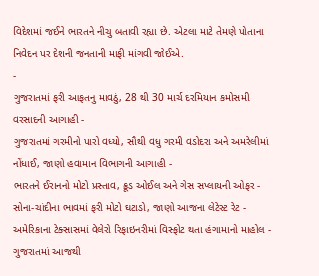વિદેશમાં જઈને ભારતને નીચુ બતાવી રહ્યા છે. એટલા માટે તેમણે પોતાના નિવેદન પર દેશની જનતાની માફી માંગવી જોઈએ.
-
ગુજરાતમાં ફરી આફતનુ માવઠું, 28 થી 30 માર્ચ દરમિયાન કમોસમી વરસાદની આગાહી -
ગુજરાતમાં ગરમીનો પારો વધ્યો, સૌથી વધુ ગરમી વડોદરા અને અમરેલીમાં નોંધાઈ, જાણો હવામાન વિભાગની આગાહી -
ભારતને ઈરાનનો મોટો પ્રસ્તાવ, ક્રૂડ ઓઈલ અને ગેસ સપ્લાયની ઓફર -
સોના-ચાંદીના ભાવમાં ફરી મોટો ઘટાડો, જાણો આજના લેટેસ્ટ રેટ -
અમેરિકાના ટેક્સાસમાં વેલેરો રિફાઇનરીમાં વિસ્ફોટ થતા હંગામાનો માહોલ -
ગુજરાતમાં આજથી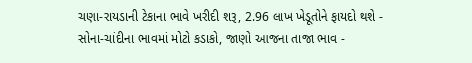ચણા-રાયડાની ટેકાના ભાવે ખરીદી શરૂ, 2.96 લાખ ખેડૂતોને ફાયદો થશે -
સોના-ચાંદીના ભાવમાં મોટો કડાકો, જાણો આજના તાજા ભાવ -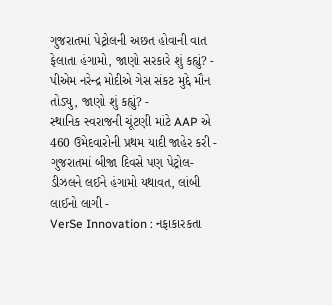ગુજરાતમાં પેટ્રોલની અછત હોવાની વાત ફેલાતા હંગામો, જાણો સરકારે શું કહ્યું? -
પીએમ નરેન્દ્ર મોદીએ ગેસ સંકટ મુદ્દે મૌન તોડ્યુ, જાણો શું કહ્યું? -
સ્થાનિક સ્વરાજની ચૂંટણી માંટે AAP એ 460 ઉમેદવારોની પ્રથમ યાદી જાહેર કરી -
ગુજરાતમાં બીજા દિવસે પણ પેટ્રોલ-ડીઝલને લઈને હંગામો યથાવત, લાંબી લાઈનો લાગી -
VerSe Innovation : નફાકારકતા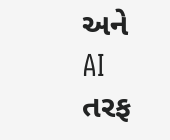અને AI તરફ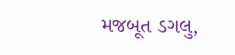મજબૂત ડગલુ,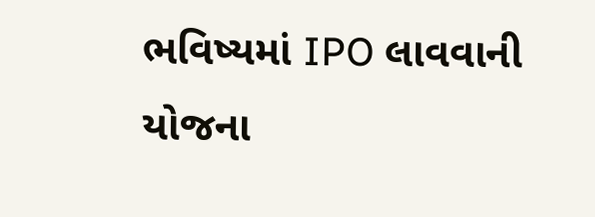ભવિષ્યમાં IPO લાવવાની યોજના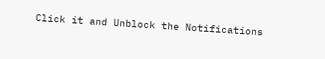Click it and Unblock the Notifications